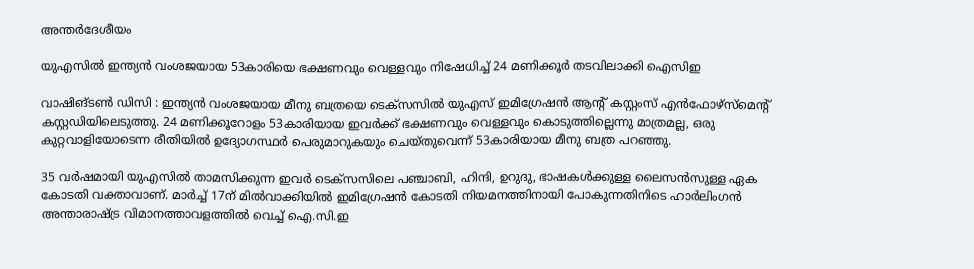അന്തർദേശീയം

യുഎസിൽ ഇന്ത്യൻ വംശജയായ 53കാരിയെ ഭക്ഷണവും വെള്ളവും നിഷേധിച്ച് 24 മണിക്കൂർ തടവിലാക്കി ഐസിഇ

വാഷിങ്ടൺ ഡിസി : ഇന്ത്യൻ വംശജയായ മീനു ബത്രയെ ടെക്സസിൽ യുഎസ് ഇമിഗ്രേഷൻ ആന്‍റ് കസ്റ്റംസ് എൻഫോഴ്സ്മെന്‍റ് കസ്റ്റഡിയിലെടുത്തു. 24 മണിക്കൂറോളം 53കാരിയായ ഇവർക്ക് ഭക്ഷണവും വെള്ളവും കൊടുത്തില്ലെന്നു മാത്രമല്ല, ഒരു കുറ്റവാളിയോടെന്ന രീതിയിൽ ഉദ്യോഗസ്ഥർ പെരുമാറുകയും ചെയ്തുവെന്ന് 53കാരിയായ മീനു ബത്ര പറഞ്ഞു.

35 വർഷമായി യുഎസിൽ താമസിക്കുന്ന ഇവർ ടെക്സസിലെ പഞ്ചാബി, ഹിന്ദി, ഉറുദു, ഭാഷകൾക്കുള്ള ലൈസൻസുള്ള ഏക കോടതി വക്താവാണ്. മാർച്ച് 17ന് മിൽവാക്കിയിൽ ഇമിഗ്രേഷൻ കോടതി നിയമനത്തിനായി പോകുന്നതിനിടെ ഹാർലിംഗൻ അന്താരാഷ്ട്ര വിമാനത്താവളത്തിൽ വെച്ച് ഐ.സി.ഇ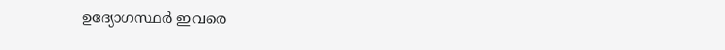ഉദ്യോഗസ്ഥർ ഇവരെ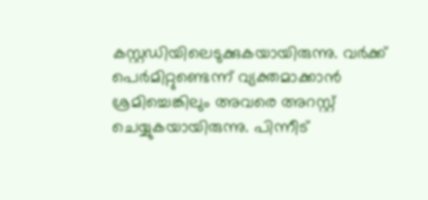കസ്റ്റഡിയിലെടുക്കുകയായിരുന്നു. വർക്ക് പെർമിറ്റുണ്ടെന്ന് വ്യക്തമാക്കാൻ ശ്രമിച്ചെങ്കിലും അവരെ അറസ്റ്റ് ചെയ്യുകയായിരുന്നു. പിന്നീട്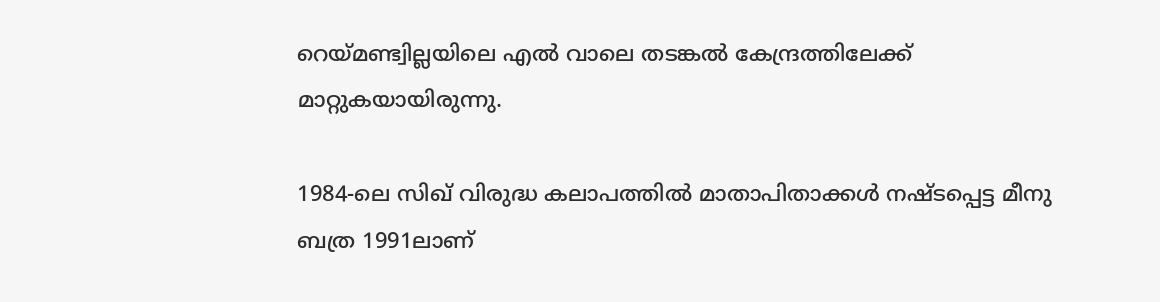റെയ്മണ്ട്വില്ലയിലെ എൽ വാലെ തടങ്കൽ കേന്ദ്രത്തിലേക്ക് മാറ്റുകയായിരുന്നു.

1984-ലെ സിഖ് വിരുദ്ധ കലാപത്തിൽ മാതാപിതാക്കൾ നഷ്ടപ്പെട്ട മീനു ബത്ര 1991ലാണ്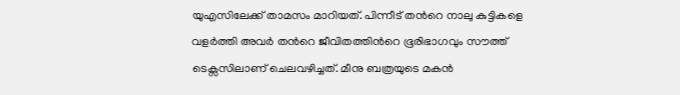യുഎസിലേക്ക് താമസം മാറിയത്. പിന്നീട് തന്‍റെ നാലു കുട്ടികളെ വളർത്തി അവർ തന്‍റെ ജീവിതത്തിന്‍റെ ഭൂരിഭാഗവും സൗത്ത് ടെക്സസിലാണ് ചെലവഴിച്ചത്. മീനു ബത്രയുടെ മകൻ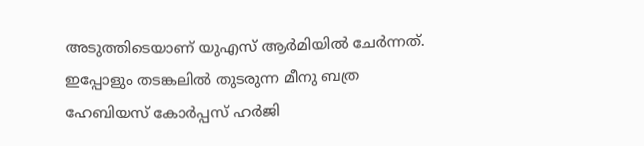അടുത്തിടെയാണ് യുഎസ് ആർമിയിൽ ചേർന്നത്. ഇപ്പോളും തടങ്കലിൽ തുടരുന്ന മീനു ബത്ര ഹേബിയസ് കോർപ്പസ് ഹർജി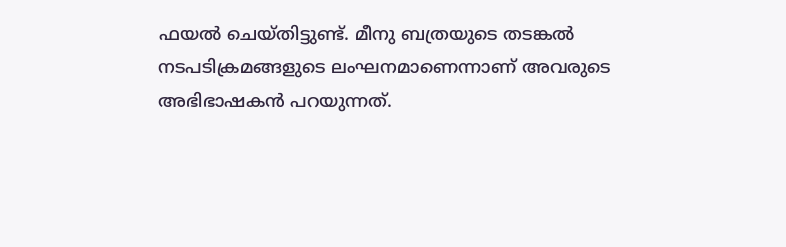ഫയൽ ചെയ്തിട്ടുണ്ട്. മീനു ബത്രയുടെ തടങ്കൽ നടപടിക്രമങ്ങളുടെ ലംഘനമാണെന്നാണ് അവരുടെ അഭിഭാഷകൻ പറയുന്നത്.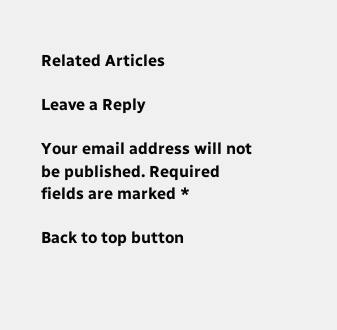Related Articles

Leave a Reply

Your email address will not be published. Required fields are marked *

Back to top button